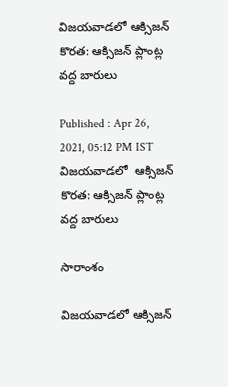విజయవాడలో ఆక్సిజన్ కొరత: ఆక్సిజన్ ప్లాంట్ల వద్ద బారులు

Published : Apr 26, 2021, 05:12 PM IST
విజయవాడలో  ఆక్సిజన్ కొరత: ఆక్సిజన్ ప్లాంట్ల వద్ద బారులు

సారాంశం

విజయవాడలో ఆక్సిజన్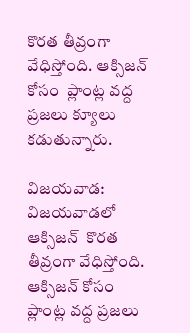కొరత తీవ్రంగా వేధిస్తోంది. ఆక్సిజన్ కోసం  ప్లాంట్ల వద్ద ప్రజలు క్యూలు  కడుతున్నారు.

విజయవాడ: విజయవాడలో ఆక్సిజన్  కొరత తీవ్రంగా వేధిస్తోంది. ఆక్సిజన్ కోసం  ప్లాంట్ల వద్ద ప్రజలు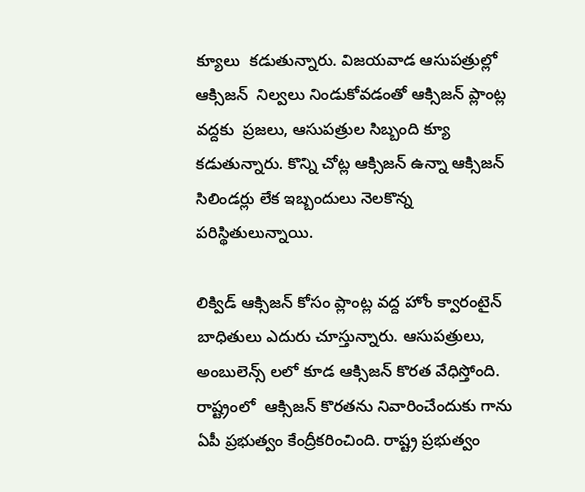క్యూలు  కడుతున్నారు. విజయవాడ ఆసుపత్రుల్లో ఆక్సిజన్  నిల్వలు నిండుకోవడంతో ఆక్సిజన్ ప్లాంట్ల వద్దకు  ప్రజలు, ఆసుపత్రుల సిబ్బంది క్యూ కడుతున్నారు. కొన్ని చోట్ల ఆక్సిజన్ ఉన్నా ఆక్సిజన్ సిలిండర్లు లేక ఇబ్బందులు నెలకొన్న పరిస్థితులున్నాయి.

లిక్విడ్ ఆక్సిజన్ కోసం ప్లాంట్ల వద్ద హోం క్వారంటైన్ బాధితులు ఎదురు చూస్తున్నారు. ఆసుపత్రులు, అంబులెన్స్ లలో కూడ ఆక్సిజన్ కొరత వేధిస్తోంది. రాష్ట్రంలో  ఆక్సిజన్ కొరతను నివారించేందుకు గాను  ఏపీ ప్రభుత్వం కేంద్రీకరించింది. రాష్ట్ర ప్రభుత్వం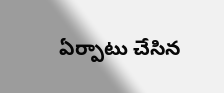ఏర్పాటు చేసిన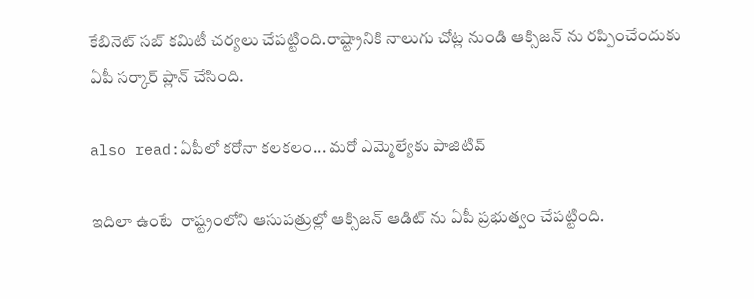కేబినెట్ సబ్ కమిటీ చర్యలు చేపట్టింది.రాష్ట్రానికి నాలుగు చోట్ల నుండి ఆక్సిజన్ ను రప్పించేందుకు  ఏపీ సర్కార్ ప్లాన్ చేసింది.

also read:ఏపీలో కరోనా కలకలం... మరో ఎమ్మెల్యేకు పాజిటివ్

ఇదిలా ఉంటే  రాష్ట్రంలోని ఆసుపత్రుల్లో ఆక్సిజన్ ఆడిట్ ను ఏపీ ప్రభుత్వం చేపట్టింది.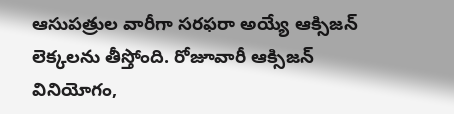ఆసుపత్రుల వారీగా సరఫరా అయ్యే ఆక్సిజన్ లెక్కలను తీస్తోంది. రోజూవారీ ఆక్సిజన్ వినియోగం,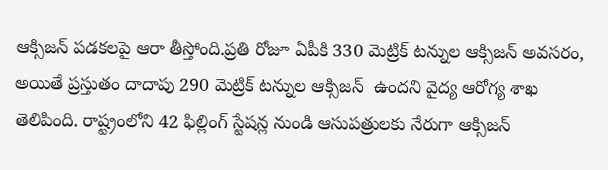ఆక్సిజన్ పడకలపై ఆరా తీస్తోంది.ప్రతి రోజూ ఏపీకి 330 మెట్రిక్ టన్నుల ఆక్సిజన్ అవసరం, అయితే ప్రస్తుతం దాదాపు 290 మెట్రిక్ టన్నుల ఆక్సిజన్  ఉందని వైద్య ఆరోగ్య శాఖ తెలిపింది. రాష్ట్రంలోని 42 ఫిల్లింగ్ స్టేషన్ల నుండి ఆసుపత్రులకు నేరుగా ఆక్సిజన్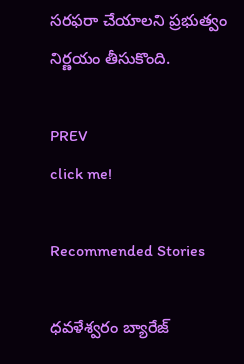సరఫరా చేయాలని ప్రభుత్వం నిర్ణయం తీసుకొంది.

PREV
click me!

Recommended Stories

ధవళేశ్వరం బ్యారేజ్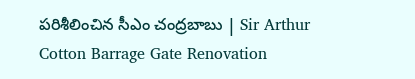పరిశీలించిన సీఎం చంద్రబాబు | Sir Arthur Cotton Barrage Gate Renovation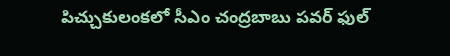పిచ్చుకులంకలో సీఎం చంద్రబాబు పవర్ ఫుల్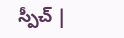స్పీచ్ |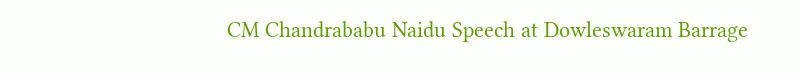CM Chandrababu Naidu Speech at Dowleswaram Barrage